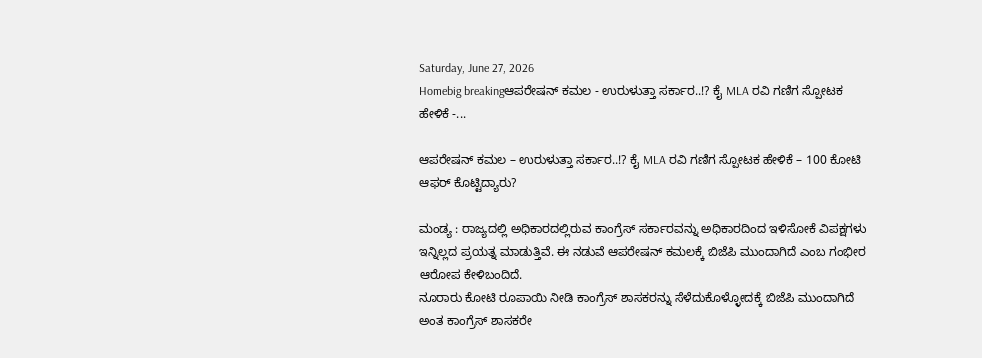Saturday, June 27, 2026
Homebig breakingಆಪರೇಷನ್‌ ಕಮಲ - ಉರುಳುತ್ತಾ ಸರ್ಕಾರ..!? ಕೈ MLA ರವಿ ಗಣಿಗ ಸ್ಪೋಟಕ ಹೇಳಿಕೆ -...

ಆಪರೇಷನ್‌ ಕಮಲ – ಉರುಳುತ್ತಾ ಸರ್ಕಾರ..!? ಕೈ MLA ರವಿ ಗಣಿಗ ಸ್ಪೋಟಕ ಹೇಳಿಕೆ – 100 ಕೋಟಿ ಆಫರ್‌ ಕೊಟ್ಟಿದ್ಯಾರು?

ಮಂಡ್ಯ : ರಾಜ್ಯದಲ್ಲಿ ಅಧಿಕಾರದಲ್ಲಿರುವ ಕಾಂಗ್ರೆಸ್‌ ಸರ್ಕಾರವನ್ನು ಅಧಿಕಾರದಿಂದ ಇಳಿಸೋಕೆ ವಿಪಕ್ಷಗಳು ಇನ್ನಿಲ್ಲದ ಪ್ರಯತ್ನ ಮಾಡುತ್ತಿವೆ. ಈ ನಡುವೆ ಆಪರೇಷನ್‌ ಕಮಲಕ್ಕೆ ಬಿಜೆಪಿ ಮುಂದಾಗಿದೆ ಎಂಬ ಗಂಭೀರ ಆರೋಪ ಕೇಳಿಬಂದಿದೆ.
ನೂರಾರು ಕೋಟಿ ರೂಪಾಯಿ ನೀಡಿ ಕಾಂಗ್ರೆಸ್‌ ಶಾಸಕರನ್ನು ಸೆಳೆದುಕೊಳ್ಳೋದಕ್ಕೆ ಬಿಜೆಪಿ ಮುಂದಾಗಿದೆ ಅಂತ ಕಾಂಗ್ರೆಸ್‌ ಶಾಸಕರೇ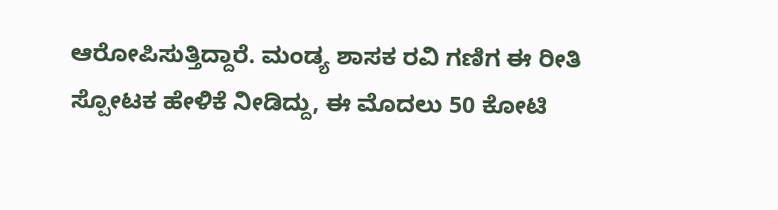ಆರೋಪಿಸುತ್ತಿದ್ದಾರೆ. ಮಂಡ್ಯ ಶಾಸಕ ರವಿ ಗಣಿಗ ಈ ರೀತಿ ಸ್ಪೋಟಕ ಹೇಳಿಕೆ ನೀಡಿದ್ದು, ಈ ಮೊದಲು 50 ಕೋಟಿ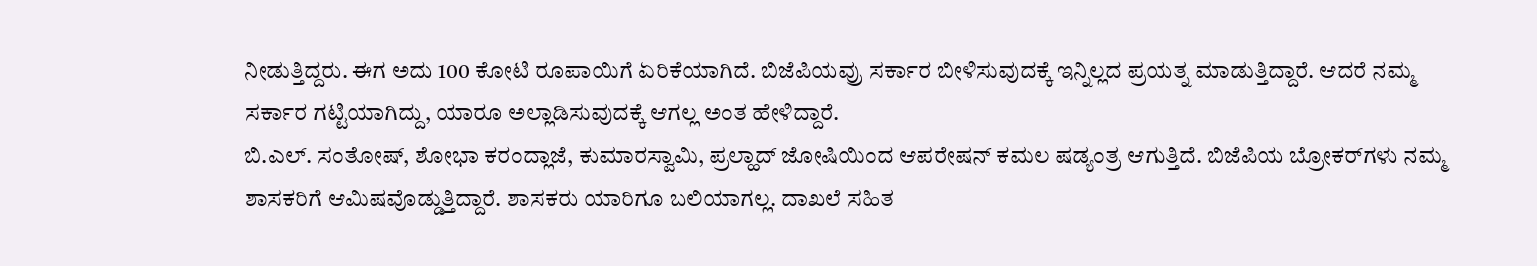ನೀಡುತ್ತಿದ್ದರು. ಈಗ ಅದು 100 ಕೋಟಿ ರೂಪಾಯಿಗೆ ಏರಿಕೆಯಾಗಿದೆ. ಬಿಜೆಪಿಯವ್ರು ಸರ್ಕಾರ ಬೀಳಿಸುವುದಕ್ಕೆ ಇನ್ನಿಲ್ಲದ ಪ್ರಯತ್ನ ಮಾಡುತ್ತಿದ್ದಾರೆ. ಆದರೆ ನಮ್ಮ ಸರ್ಕಾರ ಗಟ್ಟಿಯಾಗಿದ್ದು, ಯಾರೂ ಅಲ್ಲಾಡಿಸುವುದಕ್ಕೆ ಆಗಲ್ಲ ಅಂತ ಹೇಳಿದ್ದಾರೆ.
ಬಿ.ಎಲ್. ಸಂತೋಷ್, ಶೋಭಾ ಕರಂದ್ಲಾಜೆ, ಕುಮಾರಸ್ವಾಮಿ, ಪ್ರಲ್ಹಾದ್ ಜೋಷಿಯಿಂದ ಆಪರೇಷನ್‌ ಕಮಲ ಷಡ್ಯಂತ್ರ ಆಗುತ್ತಿದೆ. ಬಿಜೆಪಿಯ ಬ್ರೋಕರ್‌ಗಳು ನಮ್ಮ ಶಾಸಕರಿಗೆ ಆಮಿಷವೊಡ್ಡುತ್ತಿದ್ದಾರೆ. ಶಾಸಕರು ಯಾರಿಗೂ ಬಲಿಯಾಗಲ್ಲ. ದಾಖಲೆ ಸಹಿತ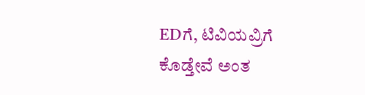EDಗೆ, ಟಿವಿಯವ್ರಿಗೆ ಕೊಡ್ತೇವೆ ಅಂತ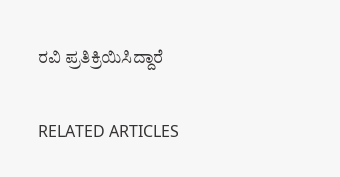ರವಿ ಪ್ರತಿಕ್ರಿಯಿಸಿದ್ದಾರೆ

RELATED ARTICLES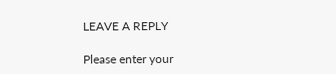LEAVE A REPLY

Please enter your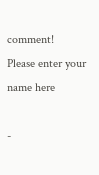comment!
Please enter your name here

-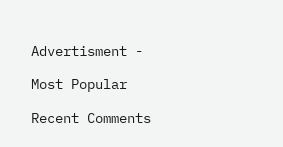Advertisment -

Most Popular

Recent Comments